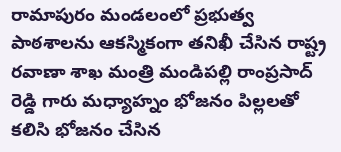రామాపురం మండలంలో ప్రభుత్వ పాఠశాలను ఆకస్మికంగా తనిఖీ చేసిన రాష్ట్ర రవాణా శాఖ మంత్రి మండిపల్లి రాంప్రసాద్ రెడ్డి గారు మధ్యాహ్నం భోజనం పిల్లలతో కలిసి భోజనం చేసిన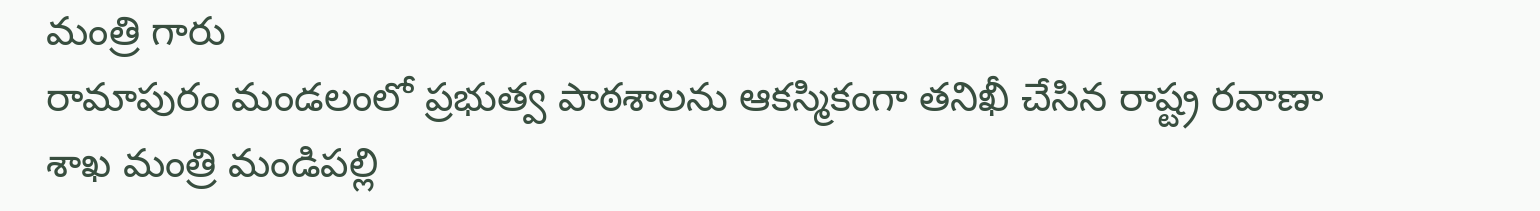మంత్రి గారు
రామాపురం మండలంలో ప్రభుత్వ పాఠశాలను ఆకస్మికంగా తనిఖీ చేసిన రాష్ట్ర రవాణా శాఖ మంత్రి మండిపల్లి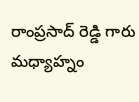రాంప్రసాద్ రెడ్డి గారు మధ్యాహ్నం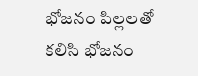భోజనం పిల్లలతో కలిసి భోజనం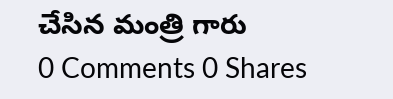చేసిన మంత్రి గారు
0 Comments 0 Shares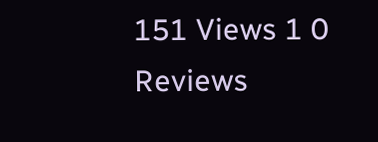151 Views 1 0 Reviews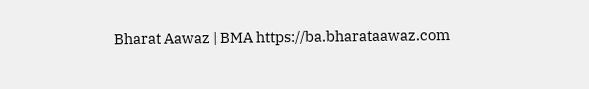Bharat Aawaz | BMA https://ba.bharataawaz.com